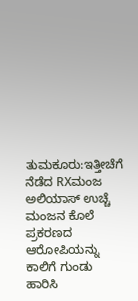ತುಮಕೂರು:ಇತ್ತೀಚೆಗೆ ನೆಡೆದ RXಮಂಜ ಅಲಿಯಾಸ್ ಉಚ್ಚೆ ಮಂಜನ ಕೊಲೆ ಪ್ರಕರಣದ ಆರೋಪಿಯನ್ನು ಕಾಲಿಗೆ ಗುಂಡು ಹಾರಿಸಿ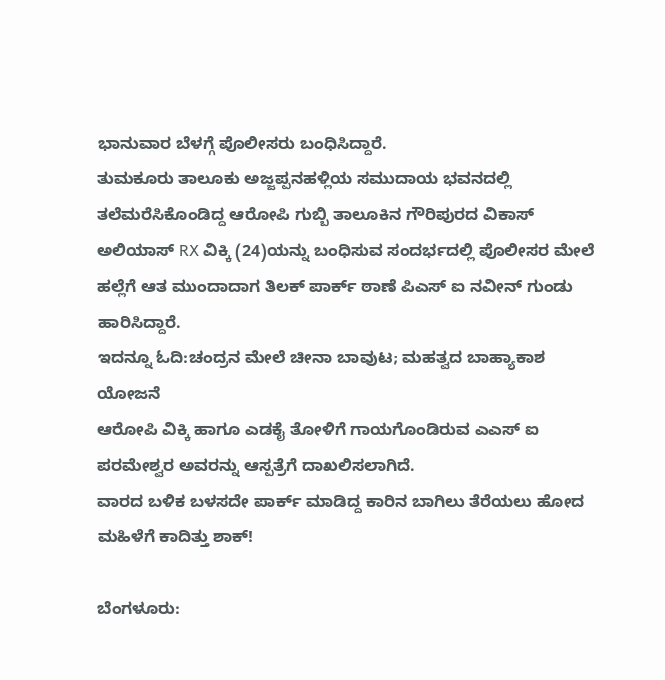ಭಾನುವಾರ ಬೆಳಗ್ಗೆ ಪೊಲೀಸರು ಬಂಧಿಸಿದ್ದಾರೆ.
ತುಮಕೂರು ತಾಲೂಕು ಅಜ್ಜಪ್ಪನಹಳ್ಲಿಯ ಸಮುದಾಯ ಭವನದಲ್ಲಿ ತಲೆಮರೆಸಿಕೊಂಡಿದ್ದ ಆರೋಪಿ ಗುಬ್ಬಿ ತಾಲೂಕಿನ ಗೌರಿಪುರದ ವಿಕಾಸ್ ಅಲಿಯಾಸ್ RX ವಿಕ್ಕಿ (24)ಯನ್ನು ಬಂಧಿಸುವ ಸಂದರ್ಭದಲ್ಲಿ ಪೊಲೀಸರ ಮೇಲೆ ಹಲ್ಲೆಗೆ ಆತ ಮುಂದಾದಾಗ ತಿಲಕ್ ಪಾರ್ಕ್ ಠಾಣೆ ಪಿಎಸ್ ಐ ನವೀನ್ ಗುಂಡು ಹಾರಿಸಿದ್ದಾರೆ.
ಇದನ್ನೂ ಓದಿ:ಚಂದ್ರನ ಮೇಲೆ ಚೀನಾ ಬಾವುಟ; ಮಹತ್ವದ ಬಾಹ್ಯಾಕಾಶ ಯೋಜನೆ
ಆರೋಪಿ ವಿಕ್ಕಿ ಹಾಗೂ ಎಡಕೈ ತೋಳಿಗೆ ಗಾಯಗೊಂಡಿರುವ ಎಎಸ್ ಐ ಪರಮೇಶ್ವರ ಅವರನ್ನು ಆಸ್ಪತ್ರೆಗೆ ದಾಖಲಿಸಲಾಗಿದೆ.
ವಾರದ ಬಳಿಕ ಬಳಸದೇ ಪಾರ್ಕ್ ಮಾಡಿದ್ದ ಕಾರಿನ ಬಾಗಿಲು ತೆರೆಯಲು ಹೋದ ಮಹಿಳೆಗೆ ಕಾದಿತ್ತು ಶಾಕ್!

ಬೆಂಗಳೂರು: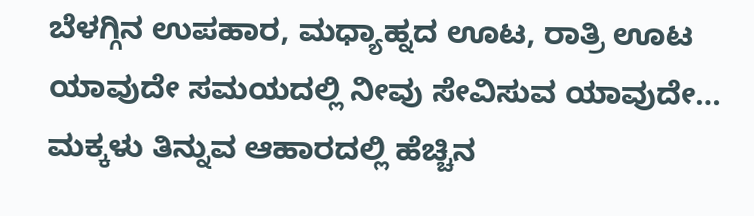ಬೆಳಗ್ಗಿನ ಉಪಹಾರ, ಮಧ್ಯಾಹ್ನದ ಊಟ, ರಾತ್ರಿ ಊಟ ಯಾವುದೇ ಸಮಯದಲ್ಲಿ ನೀವು ಸೇವಿಸುವ ಯಾವುದೇ…
ಮಕ್ಕಳು ತಿನ್ನುವ ಆಹಾರದಲ್ಲಿ ಹೆಚ್ಚಿನ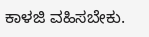ಕಾಳಜಿ ವಹಿಸಬೇಕು.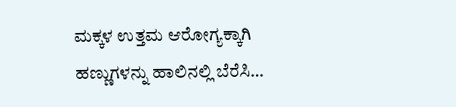ಮಕ್ಕಳ ಉತ್ತಮ ಆರೋಗ್ಯಕ್ಕಾಗಿ ಹಣ್ಣುಗಳನ್ನು ಹಾಲಿನಲ್ಲಿ ಬೆರೆಸಿ…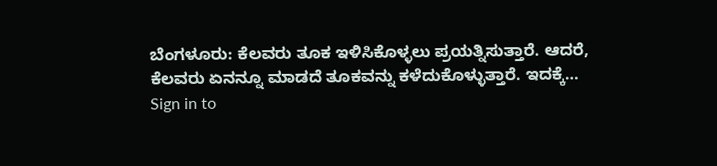ಬೆಂಗಳೂರು: ಕೆಲವರು ತೂಕ ಇಳಿಸಿಕೊಳ್ಳಲು ಪ್ರಯತ್ನಿಸುತ್ತಾರೆ. ಆದರೆ, ಕೆಲವರು ಏನನ್ನೂ ಮಾಡದೆ ತೂಕವನ್ನು ಕಳೆದುಕೊಳ್ಳುತ್ತಾರೆ. ಇದಕ್ಕೆ…
Sign in to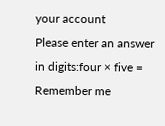your account
Please enter an answer in digits:four × five =
Remember me